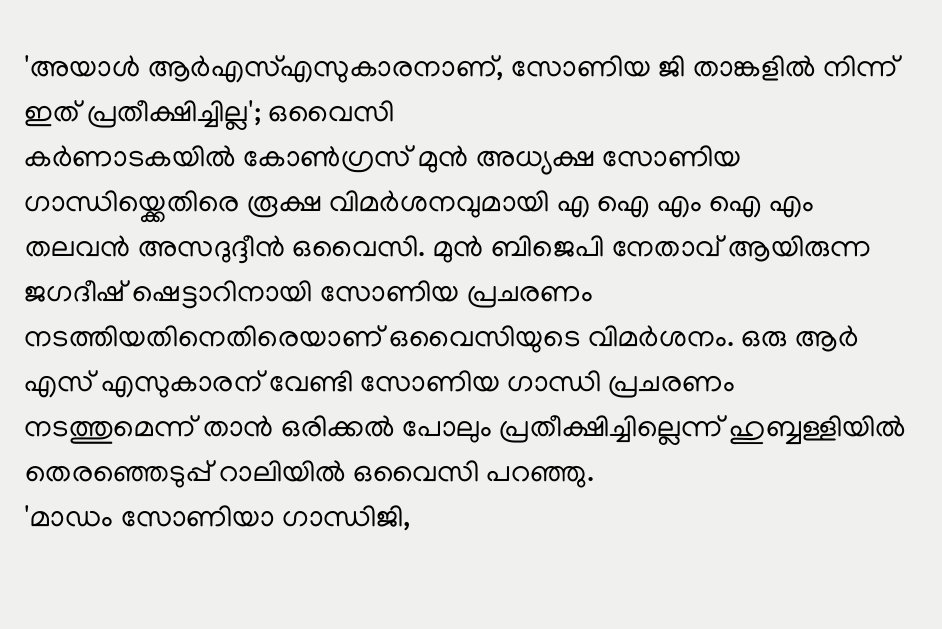'അയാൾ ആർഎസ്എസുകാരനാണ്, സോണിയ ജി താങ്കളിൽ നിന്ന് ഇത് പ്രതീക്ഷിച്ചില്ല'; ഒവൈസി
കർണാടകയിൽ കോൺഗ്രസ് മുൻ അധ്യക്ഷ സോണിയ ഗാന്ധിയ്ക്കെതിരെ രൂക്ഷ വിമർശനവുമായി എ ഐ എം ഐ എം തലവൻ അസദുദ്ദീൻ ഒവൈസി. മുൻ ബിജെപി നേതാവ് ആയിരുന്ന ജഗദീഷ് ഷെട്ടാറിനായി സോണിയ പ്രചരണം നടത്തിയതിനെതിരെയാണ് ഒവൈസിയുടെ വിമർശനം. ഒരു ആർ എസ് എസുകാരന് വേണ്ടി സോണിയ ഗാന്ധി പ്രചരണം നടത്തുമെന്ന് താൻ ഒരിക്കൽ പോലും പ്രതീക്ഷിച്ചില്ലെന്ന് ഹുബ്ബള്ളിയിൽ തെരഞ്ഞെടുപ്പ് റാലിയിൽ ഒവൈസി പറഞ്ഞു.
'മാഡം സോണിയാ ഗാന്ധിജി,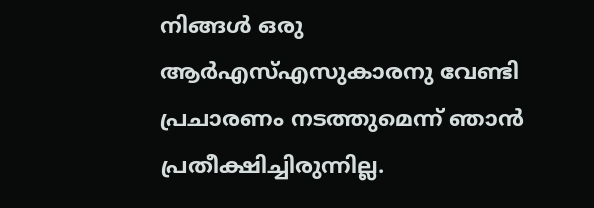നിങ്ങൾ ഒരു ആർഎസ്എസുകാരനു വേണ്ടി പ്രചാരണം നടത്തുമെന്ന് ഞാൻ പ്രതീക്ഷിച്ചിരുന്നില്ല.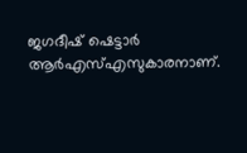ജഗദീഷ് ഷെട്ടാർ ആർഎസ്എസുകാരനാണ്.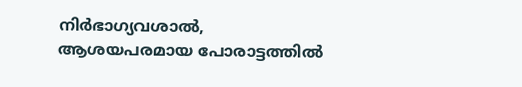നിർഭാഗ്യവശാൽ, ആശയപരമായ പോരാട്ടത്തിൽ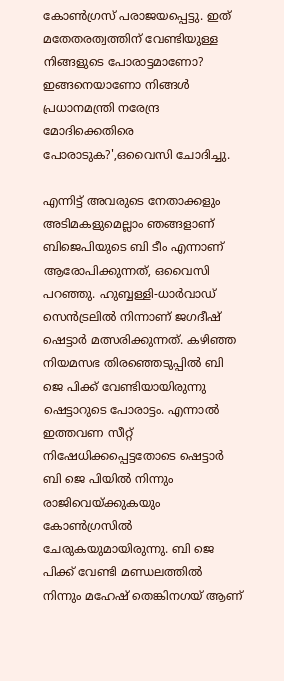കോൺഗ്രസ് പരാജയപ്പെട്ടു. ഇത് മതേതരത്വത്തിന് വേണ്ടിയുള്ള നിങ്ങളുടെ പോരാട്ടമാണോ? ഇങ്ങനെയാണോ നിങ്ങൾ പ്രധാനമന്ത്രി നരേന്ദ്ര മോദിക്കെതിരെ പോരാടുക?',ഒവൈസി ചോദിച്ചു.

എന്നിട്ട് അവരുടെ നേതാക്കളും അടിമകളുമെല്ലാം ഞങ്ങളാണ് ബിജെപിയുടെ ബി ടീം എന്നാണ് ആരോപിക്കുന്നത്, ഒവൈസി പറഞ്ഞു. ഹുബ്ബള്ളി-ധാർവാഡ് സെൻട്രലിൽ നിന്നാണ് ജഗദീഷ് ഷെട്ടാർ മത്സരിക്കുന്നത്. കഴിഞ്ഞ നിയമസഭ തിരഞ്ഞെടുപ്പിൽ ബി ജെ പിക്ക് വേണ്ടിയായിരുന്നു ഷെട്ടാറുടെ പോരാട്ടം. എന്നാൽ ഇത്തവണ സീറ്റ് നിഷേധിക്കപ്പെട്ടതോടെ ഷെട്ടാർ ബി ജെ പിയിൽ നിന്നും രാജിവെയ്ക്കുകയും കോൺഗ്രസിൽ ചേരുകയുമായിരുന്നു. ബി ജെ പിക്ക് വേണ്ടി മണ്ഡലത്തിൽ നിന്നും മഹേഷ് തെങ്കിനഗയ് ആണ്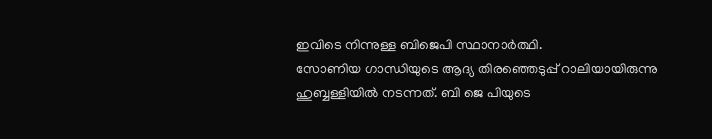ഇവിടെ നിന്നുള്ള ബിജെപി സ്ഥാനാർത്ഥി.
സോണിയ ഗാന്ധിയുടെ ആദ്യ തിരഞ്ഞെടുപ്പ് റാലിയായിരുന്നു ഹുബ്ബള്ളിയിൽ നടന്നത്. ബി ജെ പിയുടെ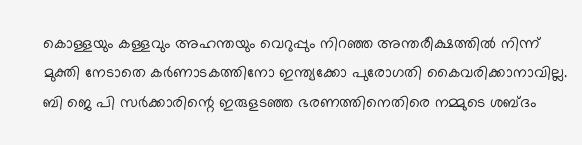കൊള്ളയും കള്ളവും അഹന്തയും വെറുപ്പും നിറഞ്ഞ അന്തരീക്ഷത്തിൽ നിന്ന് മുക്തി നേടാതെ കർണാടകത്തിനോ ഇന്ത്യക്കോ പുരോഗതി കൈവരിക്കാനാവില്ല. ബി ജെ പി സർക്കാരിന്റെ ഇരുളടഞ്ഞ ഭരണത്തിനെതിരെ നമ്മുടെ ശബ്ദം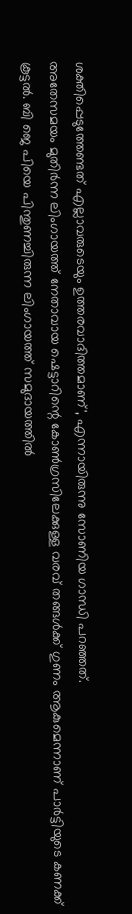ശക്തിപ്പെടുത്തേണ്ടത് എല്ലാവരുടെയും ഉത്തരവാദിത്തമാണ്', എന്നായിരുന്നു സോണിയ ഗാന്ധി പറഞ്ഞത്.
അതേസമയം മുതിർന്ന ലിംഗായത്ത് നേതാവായ ഷെട്ടാറിന്റെ കോൺഗ്രസിലേക്കുള്ള വരവ് തങ്ങൾക്ക് ഗുണം ആകുമെന്നാണ് പാർട്ടിയുടെ കണക്ക് കൂട്ടൽ. ബി ജെ പിയെ പിന്തുണച്ചിരുന്ന ലിംഗായത്ത് സമുദായത്തിൽ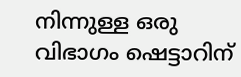നിന്നുള്ള ഒരു വിഭാഗം ഷെട്ടാറിന്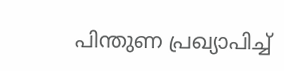പിന്തുണ പ്രഖ്യാപിച്ച്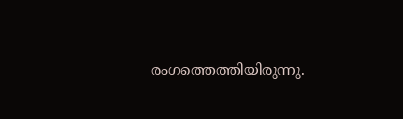രംഗത്തെത്തിയിരുന്നു.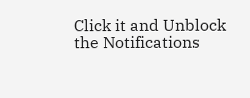Click it and Unblock the Notifications